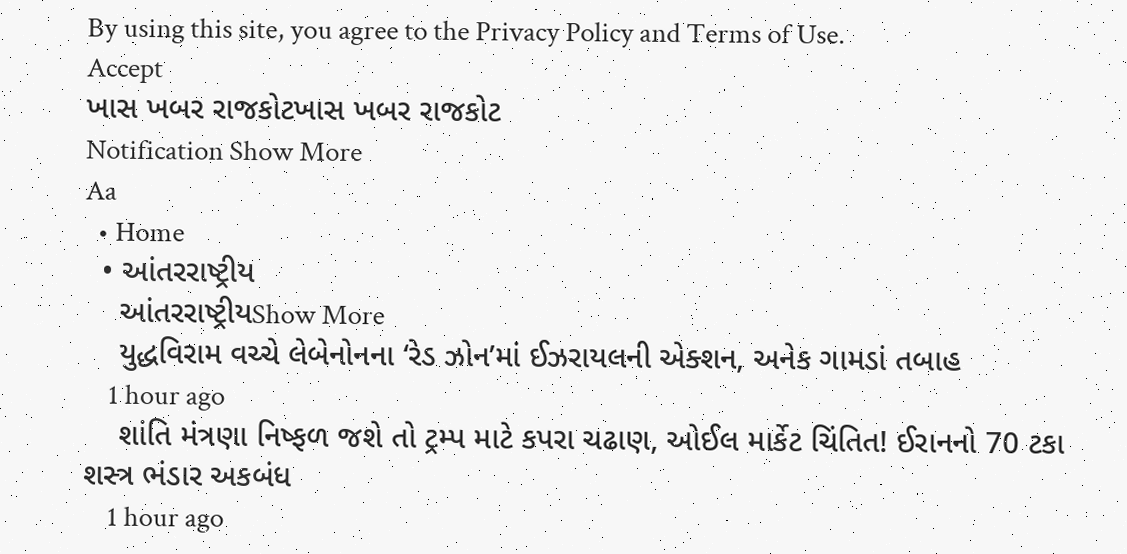By using this site, you agree to the Privacy Policy and Terms of Use.
Accept
ખાસ ખબર રાજકોટખાસ ખબર રાજકોટ
Notification Show More
Aa
  • Home
  • આંતરરાષ્ટ્રીય
    આંતરરાષ્ટ્રીયShow More
    યુદ્ધવિરામ વચ્ચે લેબેનોનના ‘રેડ ઝોન’માં ઈઝરાયલની એક્શન, અનેક ગામડાં તબાહ
    1 hour ago
    શાંતિ મંત્રણા નિષ્ફળ જશે તો ટ્રમ્પ માટે કપરા ચઢાણ, ઓઈલ માર્કેટ ચિંતિત! ઈરાનનો 70 ટકા શસ્ત્ર ભંડાર અકબંધ
    1 hour ago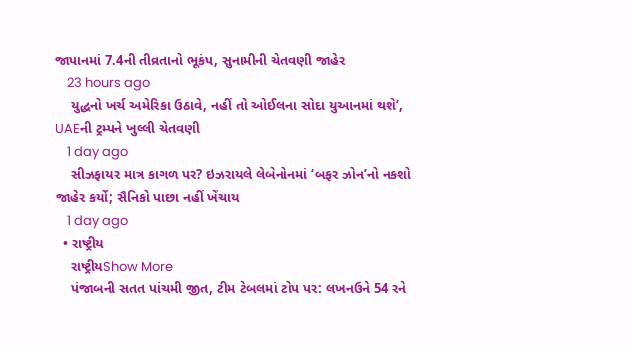જાપાનમાં 7.4ની તીવ્રતાનો ભૂકંપ, સુનામીની ચેતવણી જાહેર
    23 hours ago
    યુદ્ધનો ખર્ચ અમેરિકા ઉઠાવે, નહીં તો ઓઈલના સોદા યુઆનમાં થશે’, UAEની ટ્રમ્પને ખુલ્લી ચેતવણી
    1 day ago
    સીઝફાયર માત્ર કાગળ પર? ઇઝરાયલે લેબેનોનમાં ‘બફર ઝોન’નો નકશો જાહેર કર્યો; સૈનિકો પાછા નહીં ખેંચાય
    1 day ago
  • રાષ્ટ્રીય
    રાષ્ટ્રીયShow More
    પંજાબની સતત પાંચમી જીત, ટીમ ટેબલમાં ટોપ પર: લખનઉને 54 રને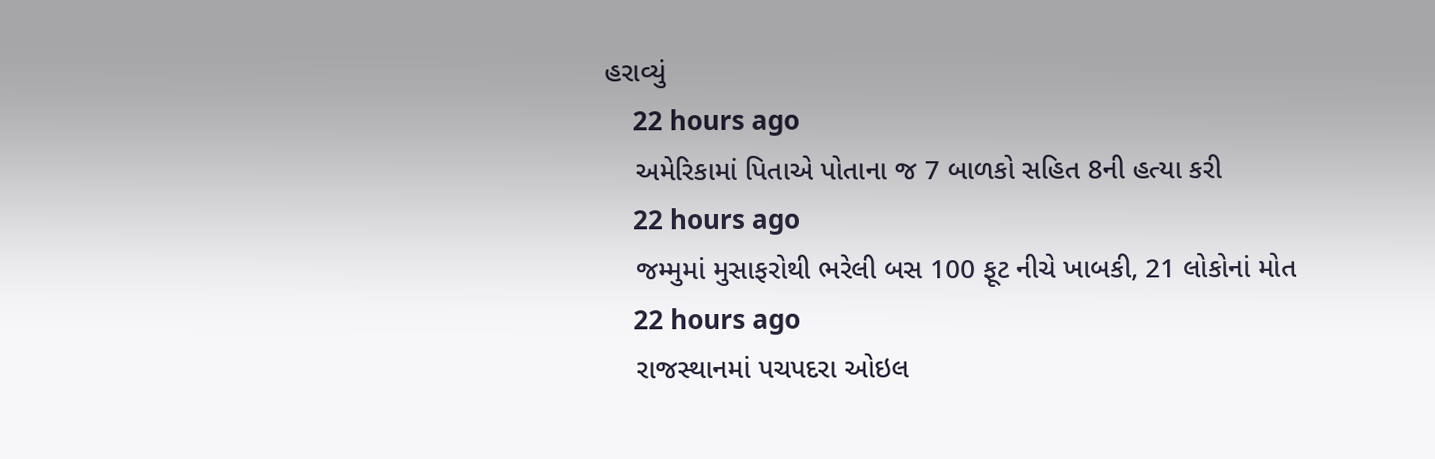હરાવ્યું
    22 hours ago
    અમેરિકામાં પિતાએ પોતાના જ 7 બાળકો સહિત 8ની હત્યા કરી
    22 hours ago
    જમ્મુમાં મુસાફરોથી ભરેલી બસ 100 ફૂટ નીચે ખાબકી, 21 લોકોનાં મોત
    22 hours ago
    રાજસ્થાનમાં પચપદરા ઓઇલ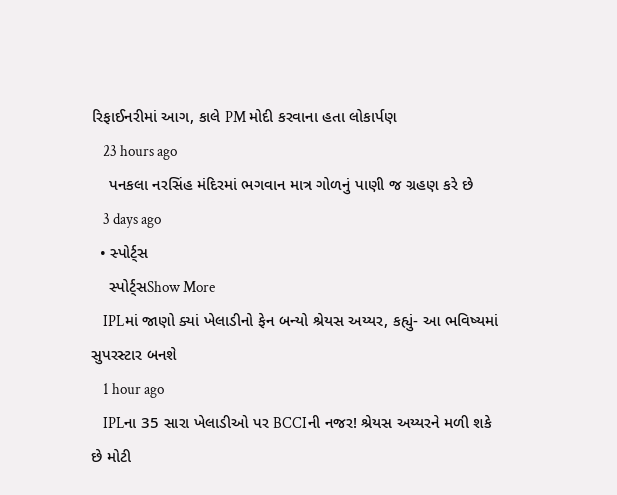રિફાઈનરીમાં આગ, કાલે PM મોદી કરવાના હતા લોકાર્પણ
    23 hours ago
    પનકલા નરસિંહ મંદિરમાં ભગવાન માત્ર ગોળનું પાણી જ ગ્રહણ કરે છે
    3 days ago
  • સ્પોર્ટ્સ
    સ્પોર્ટ્સShow More
    IPLમાં જાણો ક્યાં ખેલાડીનો ફેન બન્યો શ્રેયસ અય્યર, કહ્યું- આ ભવિષ્યમાં સુપરસ્ટાર બનશે
    1 hour ago
    IPLના 35 સારા ખેલાડીઓ પર BCCIની નજર! શ્રેયસ અય્યરને મળી શકે છે મોટી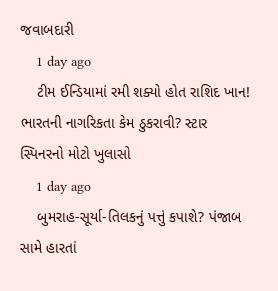જવાબદારી
    1 day ago
    ટીમ ઈન્ડિયામાં રમી શક્યો હોત રાશિદ ખાન! ભારતની નાગરિકતા કેમ ઠુકરાવી? સ્ટાર સ્પિનરનો મોટો ખુલાસો
    1 day ago
    બુમરાહ-સૂર્યા-તિલકનું પત્તું કપાશે? પંજાબ સામે હારતાં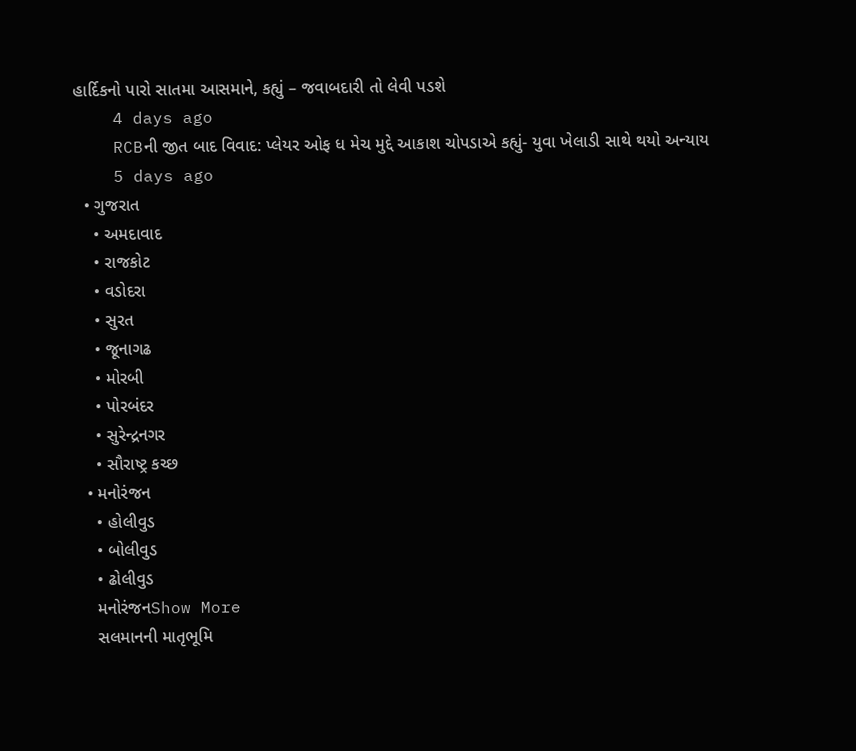હાર્દિકનો પારો સાતમા આસમાને, કહ્યું – જવાબદારી તો લેવી પડશે
    4 days ago
    RCBની જીત બાદ વિવાદ: પ્લેયર ઓફ ધ મેચ મુદ્દે આકાશ ચોપડાએ કહ્યું- યુવા ખેલાડી સાથે થયો અન્યાય
    5 days ago
  • ગુજરાત
    • અમદાવાદ
    • રાજકોટ
    • વડોદરા
    • સુરત
    • જૂનાગઢ
    • મોરબી
    • પોરબંદર
    • સુરેન્દ્રનગર
    • સૌરાષ્ટ્ર કચ્છ
  • મનોરંજન
    • હોલીવુડ
    • બોલીવુડ
    • ઢોલીવુડ
    મનોરંજનShow More
    સલમાનની માતૃભૂમિ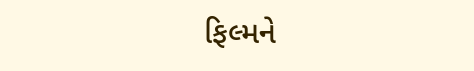ફિલ્મને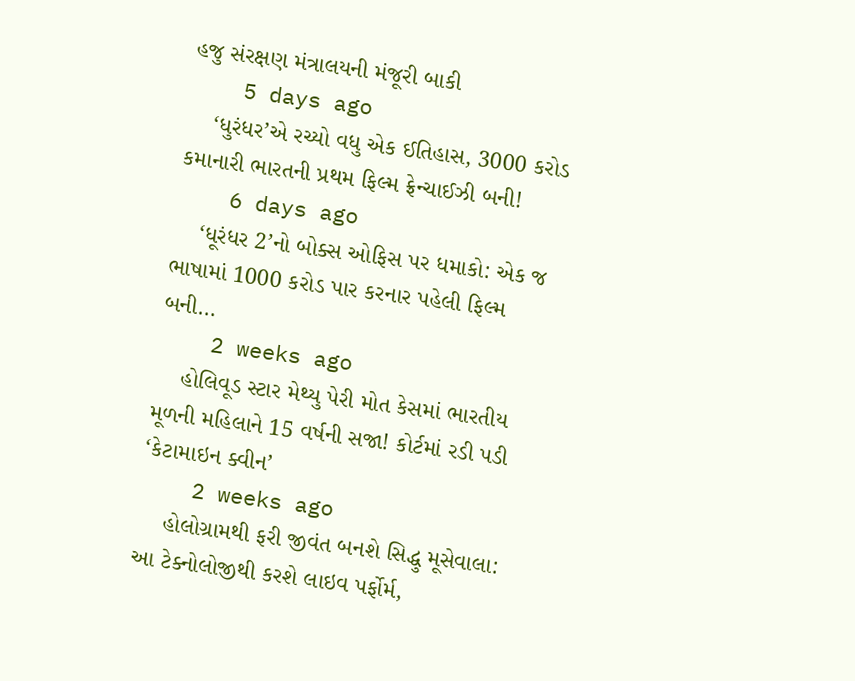હજુ સંરક્ષણ મંત્રાલયની મંજૂરી બાકી
    5 days ago
    ‘ધુરંધર’એ રચ્યો વધુ એક ઈતિહાસ, 3000 કરોડ કમાનારી ભારતની પ્રથમ ફિલ્મ ફ્રેન્ચાઈઝી બની!
    6 days ago
    ‘ધૂરંધર 2’નો બોક્સ ઓફિસ પર ધમાકો: એક જ ભાષામાં 1000 કરોડ પાર કરનાર પહેલી ફિલ્મ બની…
    2 weeks ago
    હોલિવૂડ સ્ટાર મેથ્યુ પેરી મોત કેસમાં ભારતીય મૂળની મહિલાને 15 વર્ષની સજા! કોર્ટમાં રડી પડી ‘કેટામાઇન ક્વીન’
    2 weeks ago
    હોલોગ્રામથી ફરી જીવંત બનશે સિદ્ધુ મૂસેવાલા: આ ટેક્નોલોજીથી કરશે લાઇવ પર્ફોર્મ,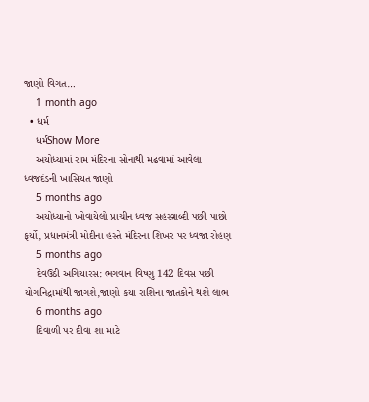જાણો વિગત…
    1 month ago
  • ધર્મ
    ધર્મShow More
    અયોધ્યામાં રામ મંદિરના સોનાથી મઢવામાં આવેલા ધ્વજદંડની ખાસિયત જાણો
    5 months ago
    અયોધ્યાનો ખોવાયેલો પ્રાચીન ધ્વજ સહસ્ત્રાબ્દી પછી પાછો ફર્યો, પ્રધાનમંત્રી મોદીના હસ્તે મંદિરના શિખર પર ધ્વજા રોહણ
    5 months ago
    દેવઉઠી અગિયારસ: ભગવાન વિષ્ણુ 142 દિવસ પછી યોગનિદ્રામાંથી જાગશે,જાણો કયા રાશિના જાતકોને થશે લાભ
    6 months ago
    દિવાળી પર દીવા શા માટે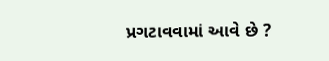પ્રગટાવવામાં આવે છે ?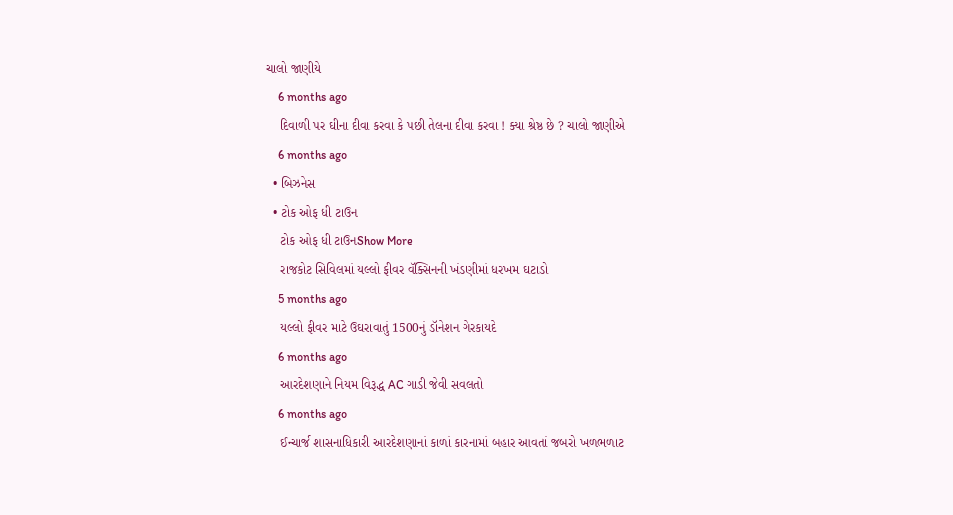ચાલો જાણીયે
    6 months ago
    દિવાળી પર ઘીના દીવા કરવા કે પછી તેલના દીવા કરવા ! ક્યા શ્રેષ્ઠ છે ? ચાલો જાણીએ
    6 months ago
  • બિઝનેસ
  • ટોક ઓફ ધી ટાઉન
    ટોક ઓફ ધી ટાઉનShow More
    રાજકોટ સિવિલમાં યલ્લો ફીવર વૅક્સિનની ખંડણીમાં ધરખમ ઘટાડો
    5 months ago
    યલ્લો ફીવર માટે ઉઘરાવાતું 1500નું ડૉનેશન ગેરકાયદે
    6 months ago
    આરદેશણાને નિયમ વિરૂદ્ધ AC ગાડી જેવી સવલતો
    6 months ago
    ઈન્ચાર્જ શાસનાધિકારી આરદેશણાનાં કાળાં કારનામાં બહાર આવતાં જબરો ખળભળાટ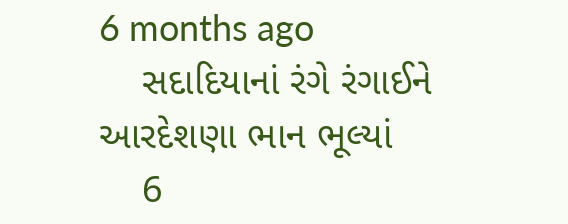6 months ago
    સદાદિયાનાં રંગે રંગાઈને આરદેશણા ભાન ભૂલ્યાં
    6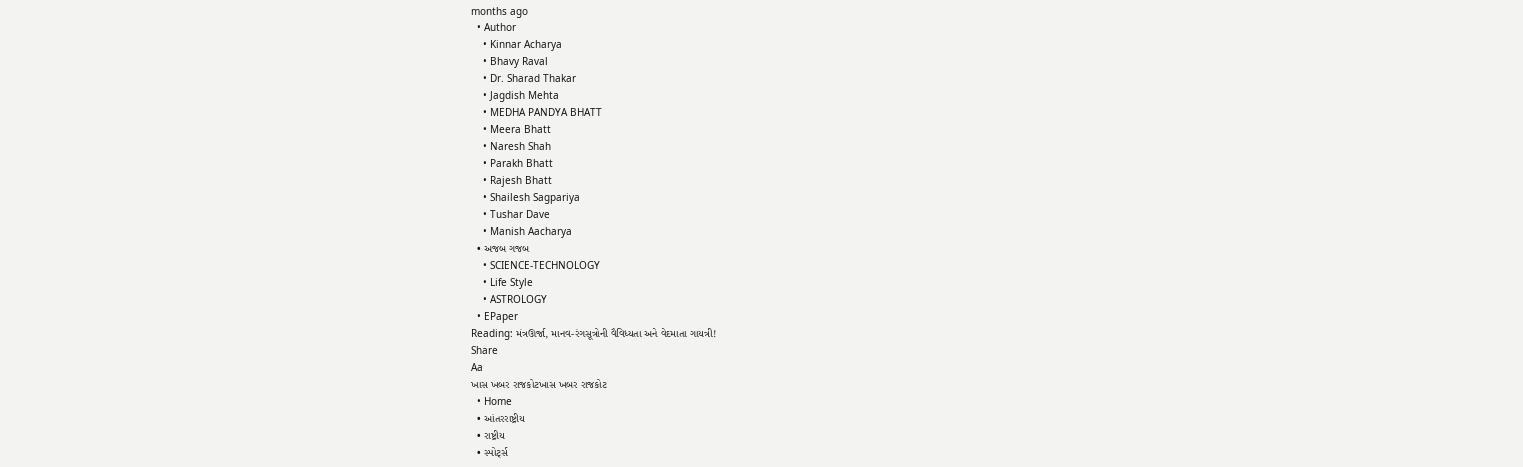months ago
  • Author
    • Kinnar Acharya
    • Bhavy Raval
    • Dr. Sharad Thakar
    • Jagdish Mehta
    • MEDHA PANDYA BHATT
    • Meera Bhatt
    • Naresh Shah
    • Parakh Bhatt
    • Rajesh Bhatt
    • Shailesh Sagpariya
    • Tushar Dave
    • Manish Aacharya
  • અજબ ગજબ
    • SCIENCE-TECHNOLOGY
    • Life Style
    • ASTROLOGY
  • EPaper
Reading: મંત્રઊર્જા, માનવ-રંગસૂત્રોની વૈવિધ્યતા અને વેદમાતા ગાયત્રી!
Share
Aa
ખાસ ખબર રાજકોટખાસ ખબર રાજકોટ
  • Home
  • આંતરરાષ્ટ્રીય
  • રાષ્ટ્રીય
  • સ્પોર્ટ્સ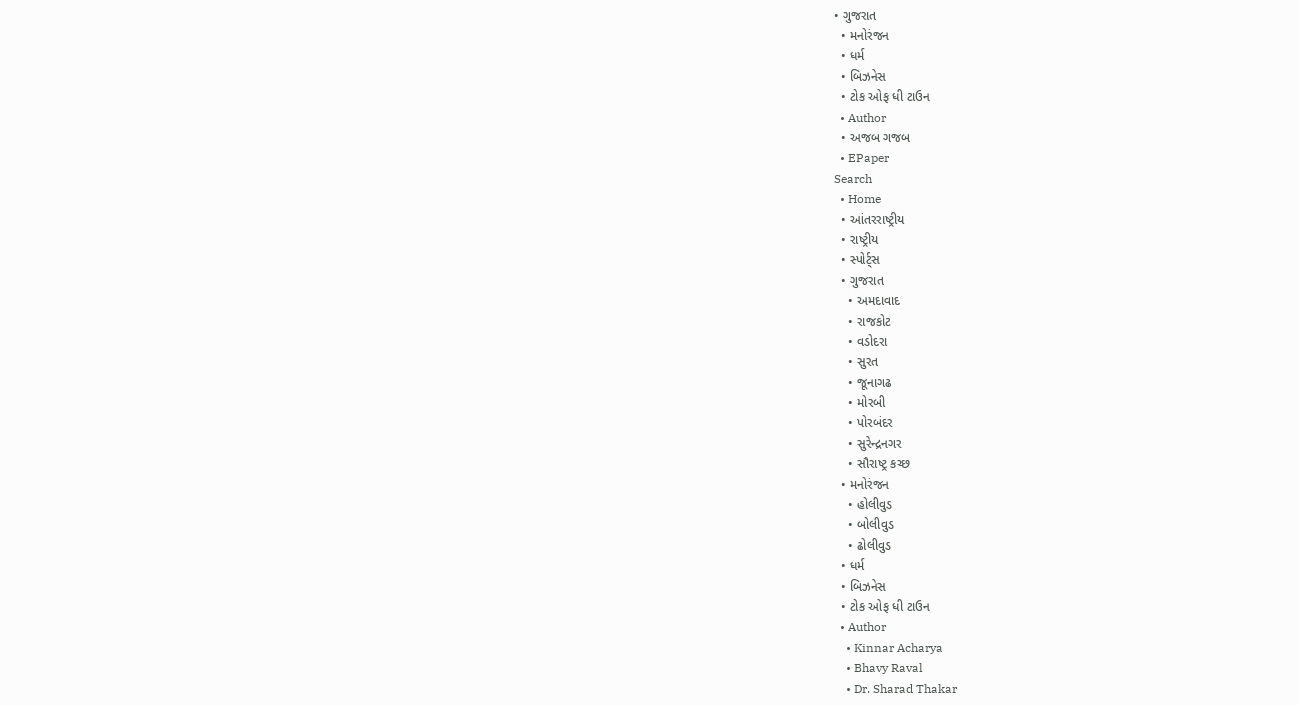• ગુજરાત
  • મનોરંજન
  • ધર્મ
  • બિઝનેસ
  • ટોક ઓફ ધી ટાઉન
  • Author
  • અજબ ગજબ
  • EPaper
Search
  • Home
  • આંતરરાષ્ટ્રીય
  • રાષ્ટ્રીય
  • સ્પોર્ટ્સ
  • ગુજરાત
    • અમદાવાદ
    • રાજકોટ
    • વડોદરા
    • સુરત
    • જૂનાગઢ
    • મોરબી
    • પોરબંદર
    • સુરેન્દ્રનગર
    • સૌરાષ્ટ્ર કચ્છ
  • મનોરંજન
    • હોલીવુડ
    • બોલીવુડ
    • ઢોલીવુડ
  • ધર્મ
  • બિઝનેસ
  • ટોક ઓફ ધી ટાઉન
  • Author
    • Kinnar Acharya
    • Bhavy Raval
    • Dr. Sharad Thakar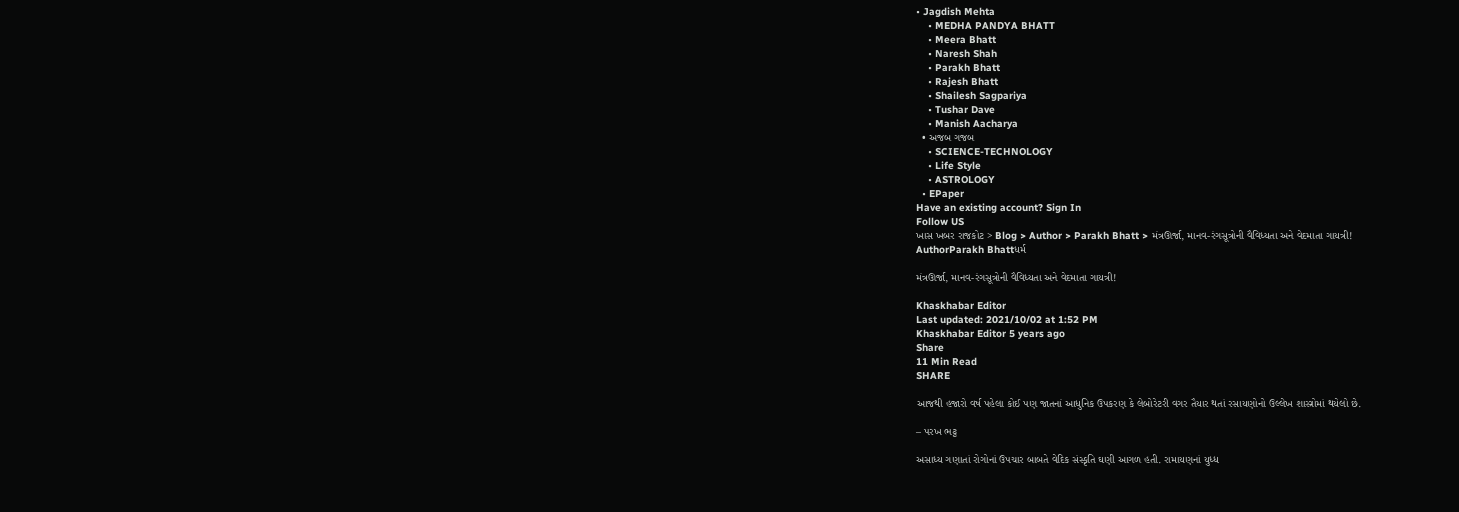• Jagdish Mehta
    • MEDHA PANDYA BHATT
    • Meera Bhatt
    • Naresh Shah
    • Parakh Bhatt
    • Rajesh Bhatt
    • Shailesh Sagpariya
    • Tushar Dave
    • Manish Aacharya
  • અજબ ગજબ
    • SCIENCE-TECHNOLOGY
    • Life Style
    • ASTROLOGY
  • EPaper
Have an existing account? Sign In
Follow US
ખાસ ખબર રાજકોટ > Blog > Author > Parakh Bhatt > મંત્રઊર્જા, માનવ-રંગસૂત્રોની વૈવિધ્યતા અને વેદમાતા ગાયત્રી!
AuthorParakh Bhattધર્મ

મંત્રઊર્જા, માનવ-રંગસૂત્રોની વૈવિધ્યતા અને વેદમાતા ગાયત્રી!

Khaskhabar Editor
Last updated: 2021/10/02 at 1:52 PM
Khaskhabar Editor 5 years ago
Share
11 Min Read
SHARE

આજથી હજારો વર્ષ પહેલા કોઈ પણ જાતનાં આધુનિક ઉપકરણ કે લેબોરેટરી વગર તૈયાર થતાં રસાયણોનો ઉલ્લેખ શાસ્ત્રોમાં થયેલો છે.

– પરખ ભટ્ટ

અસાધ્ય ગણાતાં રોગોનાં ઉપચાર બાબતે વેદિક સંસ્કૃતિ ઘણી આગળ હતી. રામાયણનાં યુધ્ધ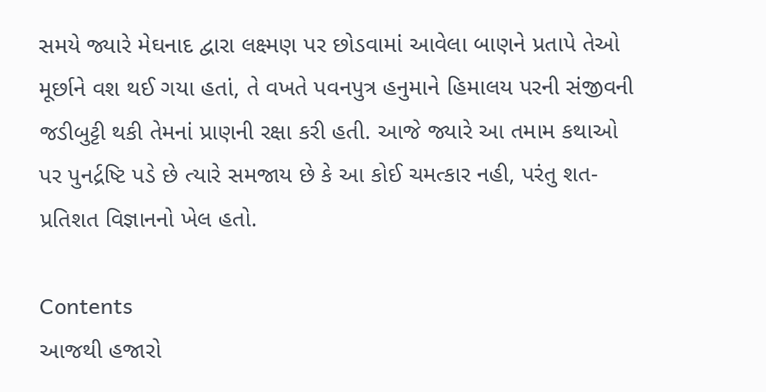સમયે જ્યારે મેઘનાદ દ્વારા લક્ષ્મણ પર છોડવામાં આવેલા બાણને પ્રતાપે તેઓ મૂર્છાને વશ થઈ ગયા હતાં, તે વખતે પવનપુત્ર હનુમાને હિમાલય પરની સંજીવની જડીબુટ્ટી થકી તેમનાં પ્રાણની રક્ષા કરી હતી. આજે જ્યારે આ તમામ કથાઓ પર પુનર્દ્રષ્ટિ પડે છે ત્યારે સમજાય છે કે આ કોઈ ચમત્કાર નહી, પરંતુ શત-પ્રતિશત વિજ્ઞાનનો ખેલ હતો.

Contents
આજથી હજારો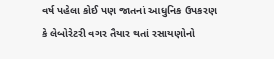વર્ષ પહેલા કોઈ પણ જાતનાં આધુનિક ઉપકરણ કે લેબોરેટરી વગર તૈયાર થતાં રસાયણોનો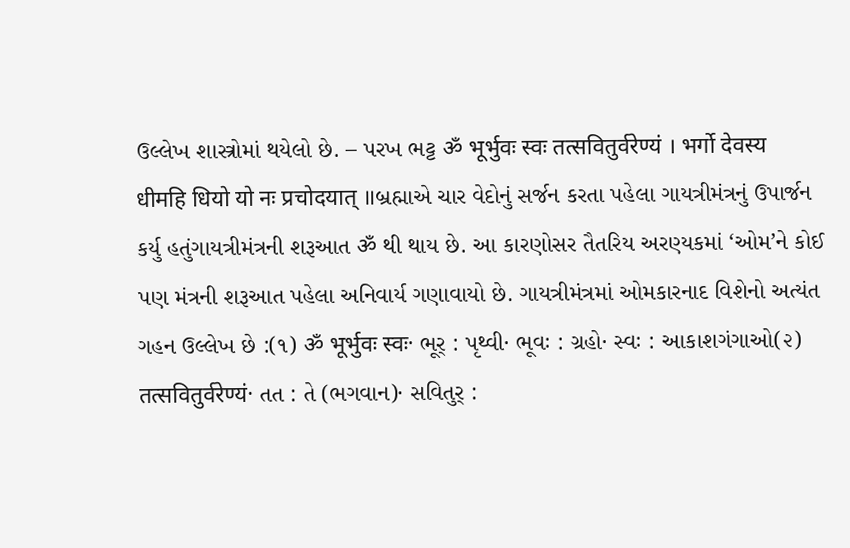ઉલ્લેખ શાસ્ત્રોમાં થયેલો છે. – પરખ ભટ્ટ ॐ भूर्भुवः स्वः तत्सवितुर्वरेण्यं । भर्गो देवस्य धीमहि धियो यो नः प्रचोदयात् ॥બ્રહ્માએ ચાર વેદોનું સર્જન કરતા પહેલા ગાયત્રીમંત્રનું ઉપાર્જન કર્યુ હતુંગાયત્રીમંત્રની શરૂઆત ॐ થી થાય છે. આ કારણોસર તૈતરિય અરણ્યકમાં ‘ઓમ’ને કોઈ પણ મંત્રની શરૂઆત પહેલા અનિવાર્ય ગણાવાયો છે. ગાયત્રીમંત્રમાં ઓમકારનાદ વિશેનો અત્યંત ગહન ઉલ્લેખ છે :(૧) ॐ भूर्भुवः स्वः· ભૂર્‍ : પૃથ્વી· ભૂવઃ : ગ્રહો· સ્વઃ : આકાશગંગાઓ(૨) तत्सवितुर्वरेण्यं· તત : તે (ભગવાન)· સવિતુર્‍ :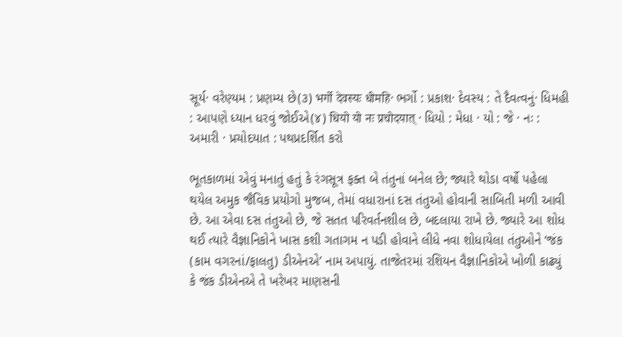સૂર્ય· વરેણ્યમ : પ્રણમ્ય છે(૩) भर्गो देवस्यः धीमहि· ભર્ગો : પ્રકાશ· દેવસ્ય : તે દૈવત્વનું· ધિમહી : આપણે ધ્યાન ધરવું જોઈએ(૪) धियो यो नः प्रचोदयात् · ધિયો : મેધા · યો : જે · નઃ : અમારી · પ્રચોદયાત : પથપ્રદર્શિત કરો

ભૂતકાળમાં એવું મનાતું હતું કે રંગસૂત્ર ફક્ત બે તંતુનાં બનેલ છે; જ્યારે થોડા વર્ષો પહેલા થયેલ અમુક જૈવિક પ્રયોગો મુજબ, તેમાં વધારાનાં દસ તંતુઓ હોવાની સાબિતી મળી આવી છે. આ એવા દસ તંતુઓ છે, જે સતત પરિવર્તનશીલ છે, બદલાયા રાખે છે. જ્યારે આ શોધ થઈ ત્યારે વૈજ્ઞાનિકોને ખાસ કશી ગતાગમ ન પડી હોવાને લીધે નવા શોધાયેલા તંતુઓને ‘જંક (કામ વગરનાં/ફાલતુ) ડીએનએ’ નામ અપાયું. તાજેતરમાં રશિયન વૈજ્ઞાનિકોએ ખોળી કાઢ્યું કે જંક ડીએનએ તે ખરેખર માણસની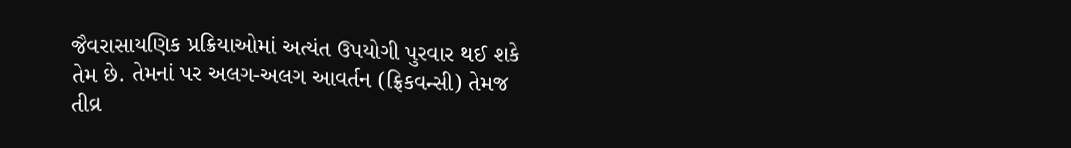જૈવરાસાયણિક પ્રક્રિયાઓમાં અત્યંત ઉપયોગી પુરવાર થઈ શકે તેમ છે. તેમનાં પર અલગ-અલગ આવર્તન (ફ્રિકવન્સી) તેમજ તીવ્ર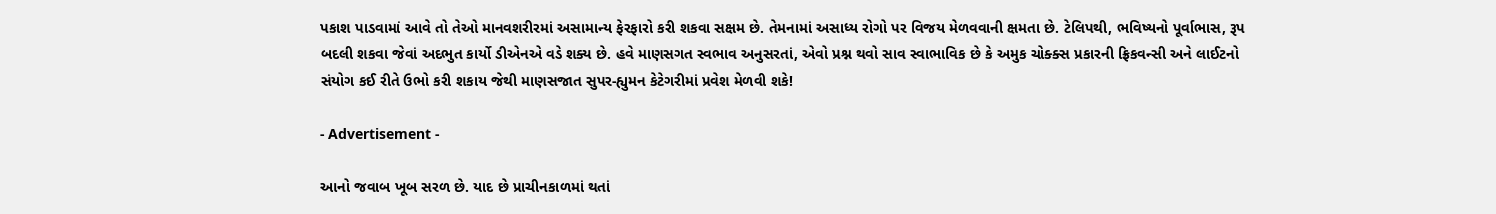પકાશ પાડવામાં આવે તો તેઓ માનવશરીરમાં અસામાન્ય ફેરફારો કરી શકવા સક્ષમ છે. તેમનામાં અસાધ્ય રોગો પર વિજય મેળવવાની ક્ષમતા છે. ટેલિપથી, ભવિષ્યનો પૂર્વાભાસ, રૂપ બદલી શકવા જેવાં અદભુત કાર્યો ડીએનએ વડે શક્ય છે. હવે માણસગત સ્વભાવ અનુસરતાં, એવો પ્રશ્ન થવો સાવ સ્વાભાવિક છે કે અમુક ચોક્ક્સ પ્રકારની ફ્રિકવન્સી અને લાઈટનો સંયોગ કઈ રીતે ઉભો કરી શકાય જેથી માણસજાત સુપર-હ્યુમન કેટેગરીમાં પ્રવેશ મેળવી શકે!

- Advertisement -

આનો જવાબ ખૂબ સરળ છે. યાદ છે પ્રાચીનકાળમાં થતાં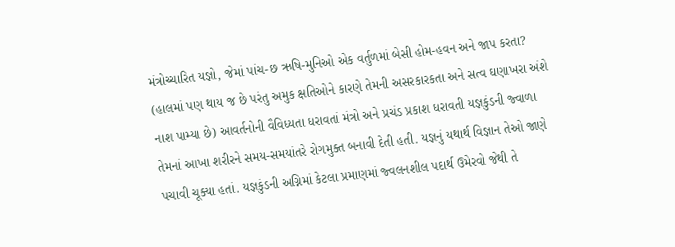મંત્રોચ્ચારિત યજ્ઞો, જેમાં પાંચ-છ ઋષિ-મુનિઓ એક વર્તુળમાં બેસી હોમ-હવન અને જાપ કરતા? (હાલમાં પણ થાય જ છે પરંતુ અમુક ક્ષતિઓને કારણે તેમની અસરકારકતા અને સત્વ ઘણાખરા અંશે નાશ પામ્યા છે) આવર્તનોની વૈવિધ્યતા ધરાવતાં મંત્રો અને પ્રચંડ પ્રકાશ ધરાવતી યજ્ઞકુંડની જ્વાળા તેમનાં આખા શરીરને સમય-સમયાંતરે રોગમુક્ત બનાવી દેતી હતી. યજ્ઞનું યથાર્થ વિજ્ઞાન તેઓ જાણે પચાવી ચૂક્યા હતાં. યજ્ઞકુંડની અગ્નિમાં કેટલા પ્રમાણમાં જ્વલનશીલ પદાર્થ ઉમેરવો જેથી તે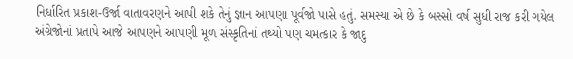નિર્ધારિત પ્રકાશ-ઉર્જા વાતાવરણને આપી શકે તેનું જ્ઞાન આપણા પૂર્વજો પાસે હતું. સમસ્યા એ છે કે બસ્સો વર્ષ સુધી રાજ કરી ગયેલ અંગ્રેજોનાં પ્રતાપે આજે આપણને આપણી મૂળ સંસ્કૃતિનાં તથ્યો પણ ચમત્કાર કે જાદુ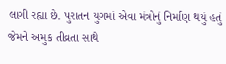લાગી રહ્યા છે. પુરાતન યુગમાં એવા મંત્રોનું નિર્માણ થયું હતું જેમને અમુક તીવ્રતા સાથે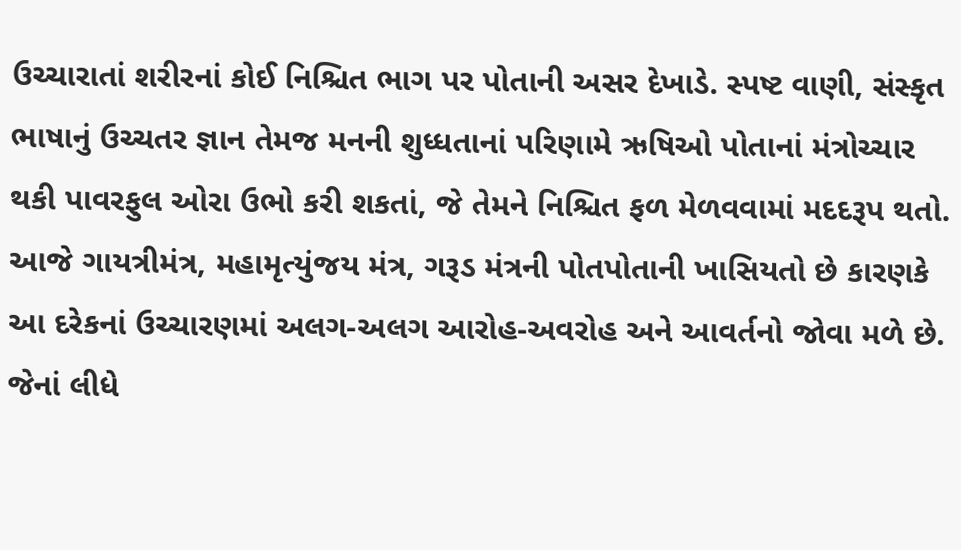ઉચ્ચારાતાં શરીરનાં કોઈ નિશ્ચિત ભાગ પર પોતાની અસર દેખાડે. સ્પષ્ટ વાણી, સંસ્કૃત ભાષાનું ઉચ્ચતર જ્ઞાન તેમજ મનની શુધ્ધતાનાં પરિણામે ઋષિઓ પોતાનાં મંત્રોચ્ચાર થકી પાવરફુલ ઓરા ઉભો કરી શકતાં, જે તેમને નિશ્ચિત ફળ મેળવવામાં મદદરૂપ થતો. આજે ગાયત્રીમંત્ર, મહામૃત્યુંજય મંત્ર, ગરૂડ મંત્રની પોતપોતાની ખાસિયતો છે કારણકે આ દરેકનાં ઉચ્ચારણમાં અલગ-અલગ આરોહ-અવરોહ અને આવર્તનો જોવા મળે છે. જેનાં લીધે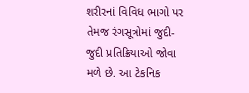શરીરનાં વિવિધ ભાગો પર તેમજ રંગસૂત્રોમાં જુદી-જુદી પ્રતિક્રિયાઓ જોવા મળે છે. આ ટેકનિક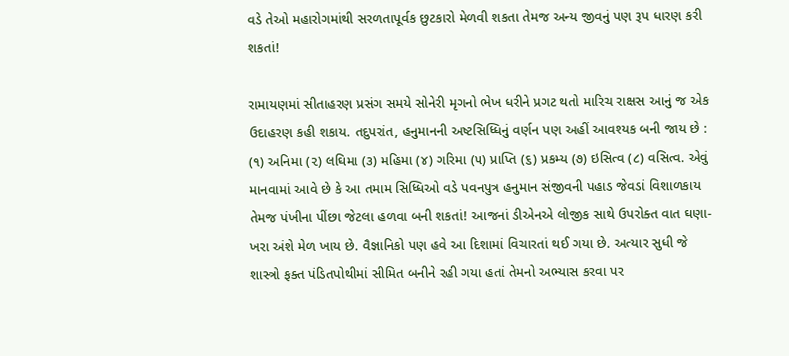વડે તેઓ મહારોગમાંથી સરળતાપૂર્વક છુટકારો મેળવી શકતા તેમજ અન્ય જીવનું પણ રૂપ ધારણ કરી શકતાં!

રામાયણમાં સીતાહરણ પ્રસંગ સમયે સોનેરી મૃગનો ભેખ ધરીને પ્રગટ થતો મારિચ રાક્ષસ આનું જ એક ઉદાહરણ કહી શકાય. તદુપરાંત, હનુમાનની અષ્ટસિધ્ધિનું વર્ણન પણ અહીં આવશ્યક બની જાય છે : (૧) અનિમા (૨) લઘિમા (૩) મહિમા (૪) ગરિમા (૫) પ્રાપ્તિ (૬) પ્રકમ્ય (૭) ઇસિત્વ (૮) વસિત્વ. એવું માનવામાં આવે છે કે આ તમામ સિધ્ધિઓ વડે પવનપુત્ર હનુમાન સંજીવની પહાડ જેવડાં વિશાળકાય તેમજ પંખીના પીંછા જેટલા હળવા બની શકતાં! આજનાં ડીએનએ લોજીક સાથે ઉપરોક્ત વાત ઘણા-ખરા અંશે મેળ ખાય છે. વૈજ્ઞાનિકો પણ હવે આ દિશામાં વિચારતાં થઈ ગયા છે. અત્યાર સુધી જે શાસ્ત્રો ફક્ત પંડિતપોથીમાં સીમિત બનીને રહી ગયા હતાં તેમનો અભ્યાસ કરવા પર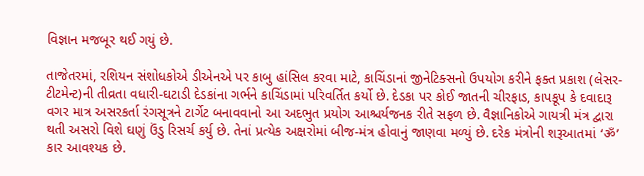વિજ્ઞાન મજબૂર થઈ ગયું છે.

તાજેતરમાં, રશિયન સંશોધકોએ ડીએનએ પર કાબુ હાંસિલ કરવા માટે, કાચિંડાનાં જીનેટિક્સનો ઉપયોગ કરીને ફક્ત પ્રકાશ (લેસર-ટીટમેન્ટ)ની તીવ્રતા વધારી-ઘટાડી દેડકાંના ગર્ભને કાચિંડામાં પરિવર્તિત કર્યો છે. દેડકા પર કોઈ જાતની ચીરફાડ, કાપકૂપ કે દવાદારૂ વગર માત્ર અસરકર્તા રંગસૂત્રને ટાર્ગેટ બનાવવાનો આ અદભુત પ્રયોગ આશ્ચર્યજનક રીતે સફળ છે. વૈજ્ઞાનિકોએ ગાયત્રી મંત્ર દ્વારા થતી અસરો વિશે ઘણું ઉંડુ રિસર્ચ કર્યુ છે. તેનાં પ્રત્યેક અક્ષરોમાં બીજ-મંત્ર હોવાનું જાણવા મળ્યું છે. દરેક મંત્રોની શરૂઆતમાં ‘ॐ’ કાર આવશ્યક છે.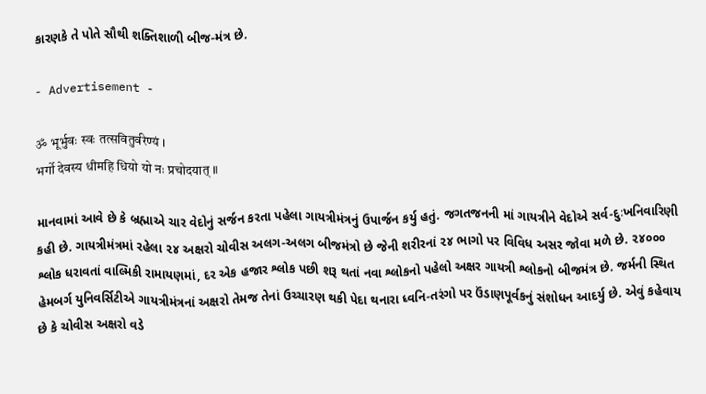કારણકે તે પોતે સૌથી શક્તિશાળી બીજ-મંત્ર છે.

- Advertisement -

ॐ भूर्भुवः स्वः तत्सवितुर्वरेण्यं ।
भर्गो देवस्य धीमहि धियो यो नः प्रचोदयात् ॥

માનવામાં આવે છે કે બ્રહ્માએ ચાર વેદોનું સર્જન કરતા પહેલા ગાયત્રીમંત્રનું ઉપાર્જન કર્યુ હતું. જગતજનની માં ગાયત્રીને વેદોએ સર્વ-દુઃખનિવારિણી કહી છે. ગાયત્રીમંત્રમાં રહેલા ૨૪ અક્ષરો ચોવીસ અલગ-અલગ બીજમંત્રો છે જેની શરીરનાં ૨૪ ભાગો પર વિવિધ અસર જોવા મળે છે. ૨૪૦૦૦ શ્લોક ધરાવતાં વાલ્મિકી રામાયણમાં, દર એક હજાર શ્લોક પછી શરૂ થતાં નવા શ્લોકનો પહેલો અક્ષર ગાયત્રી શ્લોકનો બીજમંત્ર છે. જર્મની સ્થિત હેમબર્ગ યુનિવર્સિટીએ ગાયત્રીમંત્રનાં અક્ષરો તેમજ તેનાં ઉચ્ચારણ થકી પેદા થનારા ધ્વનિ-તરંગો પર ઉંડાણપૂર્વકનું સંશોધન આદર્યુ છે. એવું કહેવાય છે કે ચોવીસ અક્ષરો વડે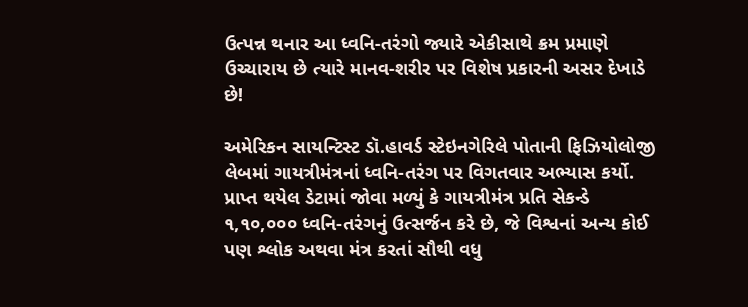ઉત્પન્ન થનાર આ ધ્વનિ-તરંગો જ્યારે એકીસાથે ક્રમ પ્રમાણે ઉચ્ચારાય છે ત્યારે માનવ-શરીર પર વિશેષ પ્રકારની અસર દેખાડે છે!

અમેરિકન સાયન્ટિસ્ટ ડૉ.હાવર્ડ સ્ટેઇનગેરિલે પોતાની ફિઝિયોલોજી લેબમાં ગાયત્રીમંત્રનાં ધ્વનિ-તરંગ પર વિગતવાર અભ્યાસ કર્યો. પ્રાપ્ત થયેલ ડેટામાં જોવા મળ્યું કે ગાયત્રીમંત્ર પ્રતિ સેકન્ડે ૧,૧૦,૦૦૦ ધ્વનિ-તરંગનું ઉત્સર્જન કરે છે, જે વિશ્વનાં અન્ય કોઈ પણ શ્લોક અથવા મંત્ર કરતાં સૌથી વધુ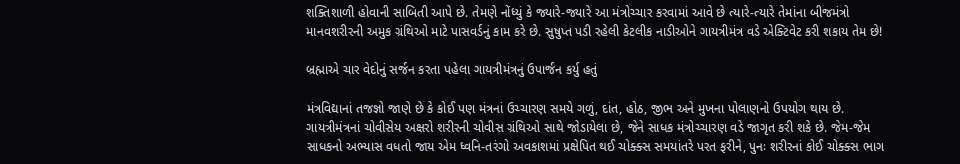શક્તિશાળી હોવાની સાબિતી આપે છે. તેમણે નોંધ્યું કે જ્યારે-જ્યારે આ મંત્રોચ્ચાર કરવામાં આવે છે ત્યારે-ત્યારે તેમાંના બીજમંત્રો માનવશરીરની અમુક ગ્રંથિઓ માટે પાસવર્ડનું કામ કરે છે. સુષુપ્ત પડી રહેલી કેટલીક નાડીઓને ગાયત્રીમંત્ર વડે એક્ટિવેટ કરી શકાય તેમ છે!

બ્રહ્માએ ચાર વેદોનું સર્જન કરતા પહેલા ગાયત્રીમંત્રનું ઉપાર્જન કર્યુ હતું

મંત્રવિદ્યાનાં તજજ્ઞો જાણે છે કે કોઈ પણ મંત્રનાં ઉચ્ચારણ સમયે ગળું, દાંત, હોઠ, જીભ અને મુખના પોલાણનો ઉપયોગ થાય છે. ગાયત્રીમંત્રનાં ચોવીસેય અક્ષરો શરીરની ચોવીસ ગ્રંથિઓ સાથે જોડાયેલા છે, જેને સાધક મંત્રોચ્ચારણ વડે જાગૃત કરી શકે છે. જેમ-જેમ સાધકનો અભ્યાસ વધતો જાય એમ ધ્વનિ-તરંગો અવકાશમાં પ્રક્ષેપિત થઈ ચોક્ક્સ સમયાંતરે પરત ફરીને, પુનઃ શરીરનાં કોઈ ચોક્ક્સ ભાગ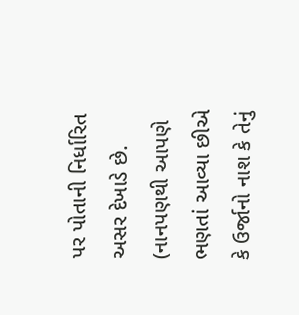પર પોતાની નિર્ધારિત અસર દેખાડે છે. (નાનપણથી આપણે ભણતાં આવ્યા છીએ કે ઉર્જાનો નાશ કે તેનું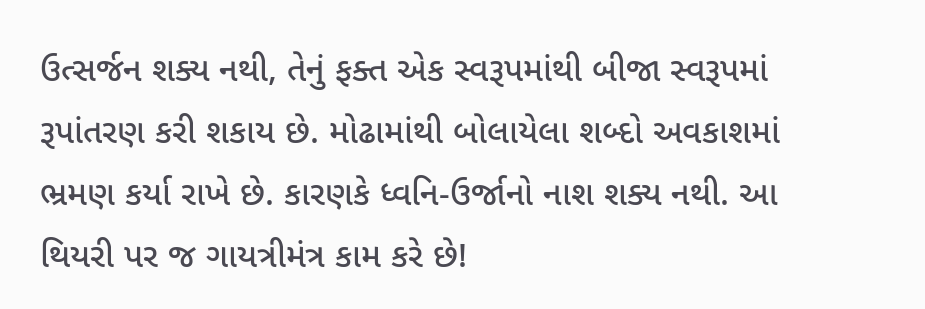ઉત્સર્જન શક્ય નથી, તેનું ફક્ત એક સ્વરૂપમાંથી બીજા સ્વરૂપમાં રૂપાંતરણ કરી શકાય છે. મોઢામાંથી બોલાયેલા શબ્દો અવકાશમાં ભ્રમણ કર્યા રાખે છે. કારણકે ધ્વનિ-ઉર્જાનો નાશ શક્ય નથી. આ થિયરી પર જ ગાયત્રીમંત્ર કામ કરે છે!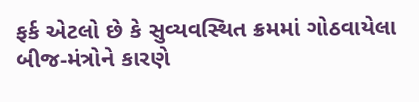ફર્ક એટલો છે કે સુવ્યવસ્થિત ક્રમમાં ગોઠવાયેલા બીજ-મંત્રોને કારણે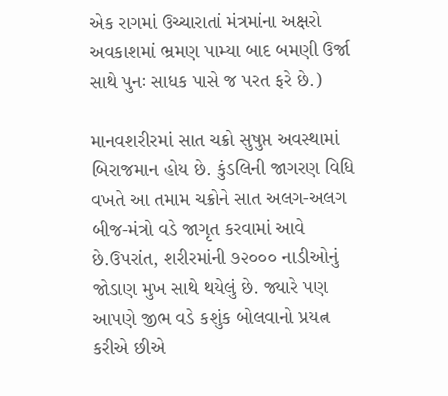એક રાગમાં ઉચ્ચારાતાં મંત્રમાંના અક્ષરો અવકાશમાં ભ્રમણ પામ્યા બાદ બમણી ઉર્જા સાથે પુનઃ સાધક પાસે જ પરત ફરે છે.)

માનવશરીરમાં સાત ચક્રો સુષુપ્ત અવસ્થામાં બિરાજમાન હોય છે. કુંડલિની જાગરણ વિધિ વખતે આ તમામ ચક્રોને સાત અલગ-અલગ બીજ-મંત્રો વડે જાગૃત કરવામાં આવે છે.ઉપરાંત, શરીરમાંની ૭૨૦૦૦ નાડીઓનું જોડાણ મુખ સાથે થયેલું છે. જ્યારે પણ આપણે જીભ વડે કશુંક બોલવાનો પ્રયત્ન કરીએ છીએ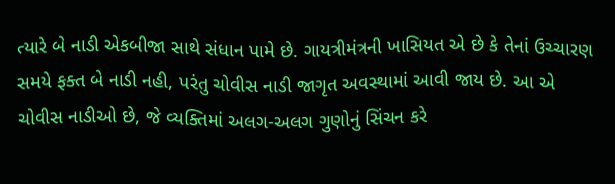ત્યારે બે નાડી એકબીજા સાથે સંધાન પામે છે. ગાયત્રીમંત્રની ખાસિયત એ છે કે તેનાં ઉચ્ચારણ સમયે ફક્ત બે નાડી નહી, પરંતુ ચોવીસ નાડી જાગૃત અવસ્થામાં આવી જાય છે. આ એ ચોવીસ નાડીઓ છે, જે વ્યક્તિમાં અલગ-અલગ ગુણોનું સિંચન કરે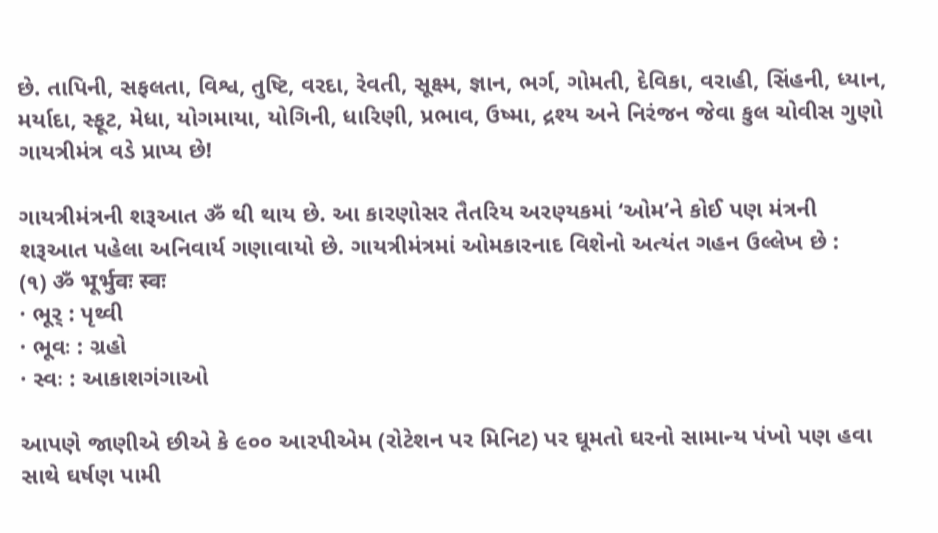છે. તાપિની, સફલતા, વિશ્વ, તુષ્ટિ, વરદા, રેવતી, સૂક્ષ્મ, જ્ઞાન, ભર્ગ, ગોમતી, દેવિકા, વરાહી, સિંહની, ધ્યાન, મર્યાદા, સ્ફૂટ, મેધા, યોગમાયા, યોગિની, ધારિણી, પ્રભાવ, ઉષ્મા, દ્રશ્ય અને નિરંજન જેવા કુલ ચોવીસ ગુણો ગાયત્રીમંત્ર વડે પ્રાપ્ય છે!

ગાયત્રીમંત્રની શરૂઆત ॐ થી થાય છે. આ કારણોસર તૈતરિય અરણ્યકમાં ‘ઓમ’ને કોઈ પણ મંત્રની શરૂઆત પહેલા અનિવાર્ય ગણાવાયો છે. ગાયત્રીમંત્રમાં ઓમકારનાદ વિશેનો અત્યંત ગહન ઉલ્લેખ છે :
(૧) ॐ भूर्भुवः स्वः
· ભૂર્‍ : પૃથ્વી
· ભૂવઃ : ગ્રહો
· સ્વઃ : આકાશગંગાઓ

આપણે જાણીએ છીએ કે ૯૦૦ આરપીએમ (રોટેશન પર મિનિટ) પર ઘૂમતો ઘરનો સામાન્ય પંખો પણ હવા સાથે ઘર્ષણ પામી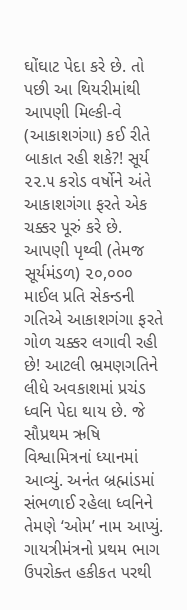ઘોંઘાટ પેદા કરે છે. તો પછી આ થિયરીમાંથી આપણી મિલ્કી-વે (આકાશગંગા) કઈ રીતે બાકાત રહી શકે?! સૂર્ય ૨૨.૫ કરોડ વર્ષોને અંતે આકાશગંગા ફરતે એક ચક્કર પૂરું કરે છે. આપણી પૃથ્વી (તેમજ સૂર્યમંડળ) ૨૦,૦૦૦ માઈલ પ્રતિ સેકન્ડની ગતિએ આકાશગંગા ફરતે ગોળ ચક્કર લગાવી રહી છે! આટલી ભ્રમણગતિને લીધે અવકાશમાં પ્રચંડ ધ્વનિ પેદા થાય છે. જે સૌપ્રથમ ઋષિ વિશ્વામિત્રનાં ધ્યાનમાં આવ્યું. અનંત બ્રહ્માંડમાં સંભળાઈ રહેલા ધ્વનિને તેમણે ‘ઓમ’ નામ આપ્યું. ગાયત્રીમંત્રનો પ્રથમ ભાગ ઉપરોક્ત હકીકત પરથી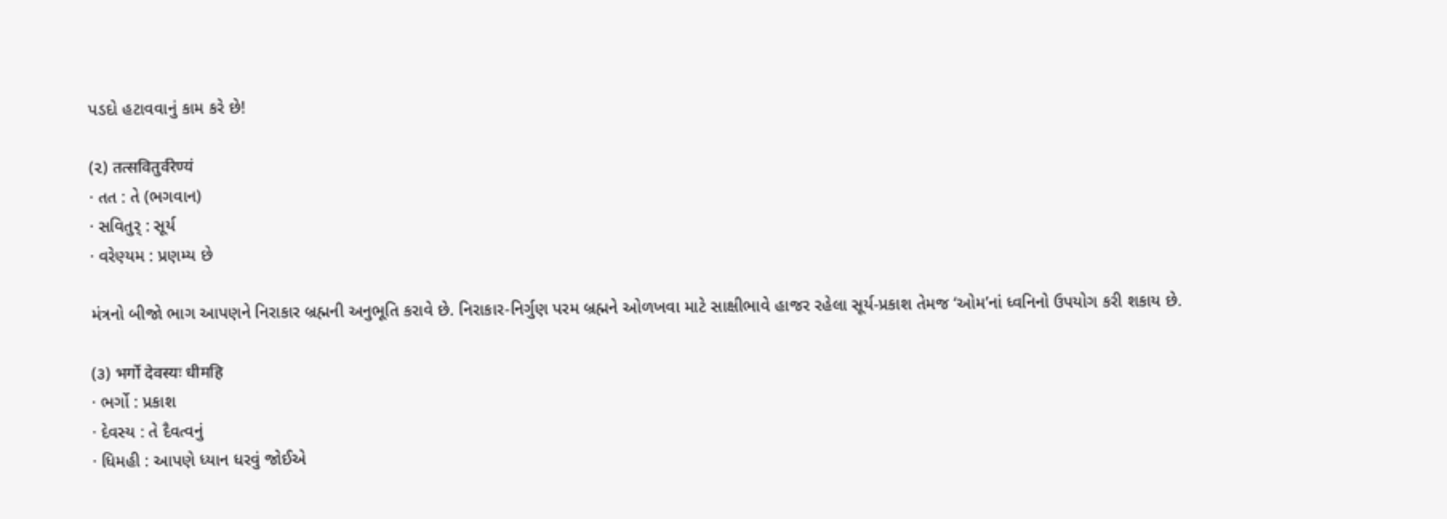પડદો હટાવવાનું કામ કરે છે!

(૨) तत्सवितुर्वरेण्यं
· તત : તે (ભગવાન)
· સવિતુર્‍ : સૂર્ય
· વરેણ્યમ : પ્રણમ્ય છે

મંત્રનો બીજો ભાગ આપણને નિરાકાર બ્રહ્મની અનુભૂતિ કરાવે છે. નિરાકાર-નિર્ગુણ પરમ બ્રહ્મને ઓળખવા માટે સાક્ષીભાવે હાજર રહેલા સૂર્ય-પ્રકાશ તેમજ ‘ઓમ’નાં ધ્વનિનો ઉપયોગ કરી શકાય છે.

(૩) भर्गो देवस्यः धीमहि
· ભર્ગો : પ્રકાશ
· દેવસ્ય : તે દૈવત્વનું
· ધિમહી : આપણે ધ્યાન ધરવું જોઈએ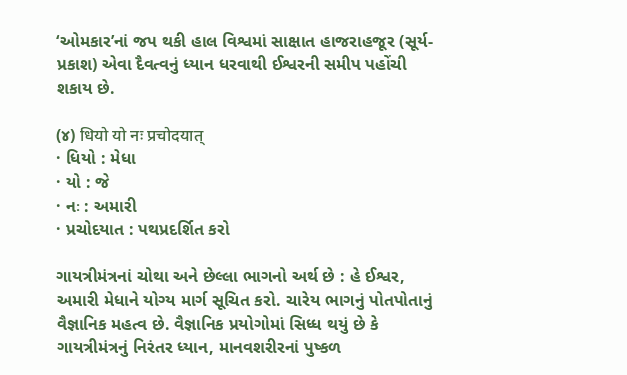‘ઓમકાર’નાં જપ થકી હાલ વિશ્વમાં સાક્ષાત હાજરાહજૂર (સૂર્ય-પ્રકાશ) એવા દૈવત્વનું ધ્યાન ધરવાથી ઈશ્વરની સમીપ પહોંચી શકાય છે.

(૪) धियो यो नः प्रचोदयात्
· ધિયો : મેધા
· યો : જે
· નઃ : અમારી
· પ્રચોદયાત : પથપ્રદર્શિત કરો

ગાયત્રીમંત્રનાં ચોથા અને છેલ્લા ભાગનો અર્થ છે : હે ઈશ્વર, અમારી મેધાને યોગ્ય માર્ગ સૂચિત કરો. ચારેય ભાગનું પોતપોતાનું વૈજ્ઞાનિક મહત્વ છે. વૈજ્ઞાનિક પ્રયોગોમાં સિધ્ધ થયું છે કે ગાયત્રીમંત્રનું નિરંતર ધ્યાન, માનવશરીરનાં પુષ્કળ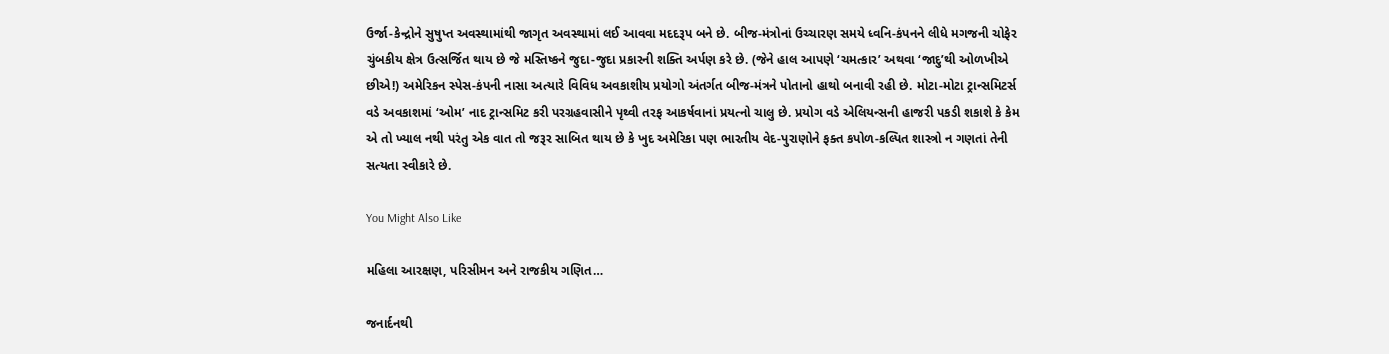ઉર્જા-કેન્દ્રોને સુષુપ્ત અવસ્થામાંથી જાગૃત અવસ્થામાં લઈ આવવા મદદરૂપ બને છે. બીજ-મંત્રોનાં ઉચ્ચારણ સમયે ધ્વનિ-કંપનને લીધે મગજની ચોફેર ચુંબકીય ક્ષેત્ર ઉત્સર્જિત થાય છે જે મસ્તિષ્કને જુદા-જુદા પ્રકારની શક્તિ અર્પણ કરે છે. (જેને હાલ આપણે ‘ચમત્કાર’ અથવા ‘જાદુ’થી ઓળખીએ છીએ!) અમેરિકન સ્પેસ-કંપની નાસા અત્યારે વિવિધ અવકાશીય પ્રયોગો અંતર્ગત બીજ-મંત્રને પોતાનો હાથો બનાવી રહી છે. મોટા-મોટા ટ્રાન્સમિટર્સ વડે અવકાશમાં ‘ઓમ’ નાદ ટ્રાન્સમિટ કરી પરગ્રહવાસીને પૃથ્વી તરફ આકર્ષવાનાં પ્રયત્નો ચાલુ છે. પ્રયોગ વડે એલિયન્સની હાજરી પકડી શકાશે કે કેમ એ તો ખ્યાલ નથી પરંતુ એક વાત તો જરૂર સાબિત થાય છે કે ખુદ અમેરિકા પણ ભારતીય વેદ-પુરાણોને ફક્ત કપોળ-કલ્પિત શાસ્ત્રો ન ગણતાં તેની સત્યતા સ્વીકારે છે.

You Might Also Like

મહિલા આરક્ષણ, પરિસીમન અને રાજકીય ગણિત…

જનાર્દનથી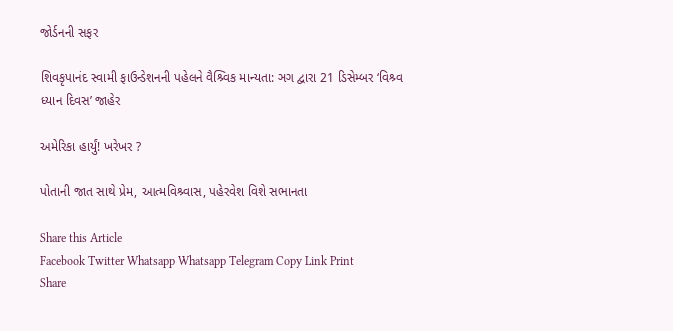જોર્ડનની સફર

શિવકૃપાનંદ સ્વામી ફાઉન્ડેશનની પહેલને વૈશ્ર્વિક માન્યતા: ઞગ દ્વારા 21 ડિસેમ્બર ‘વિશ્ર્વ ધ્યાન દિવસ’ જાહેર

અમેરિકા હાર્યું! ખરેખર ?

પોતાની જાત સાથે પ્રેમ, આત્મવિશ્ર્વાસ, પહેરવેશ વિશે સભાનતા

Share this Article
Facebook Twitter Whatsapp Whatsapp Telegram Copy Link Print
Share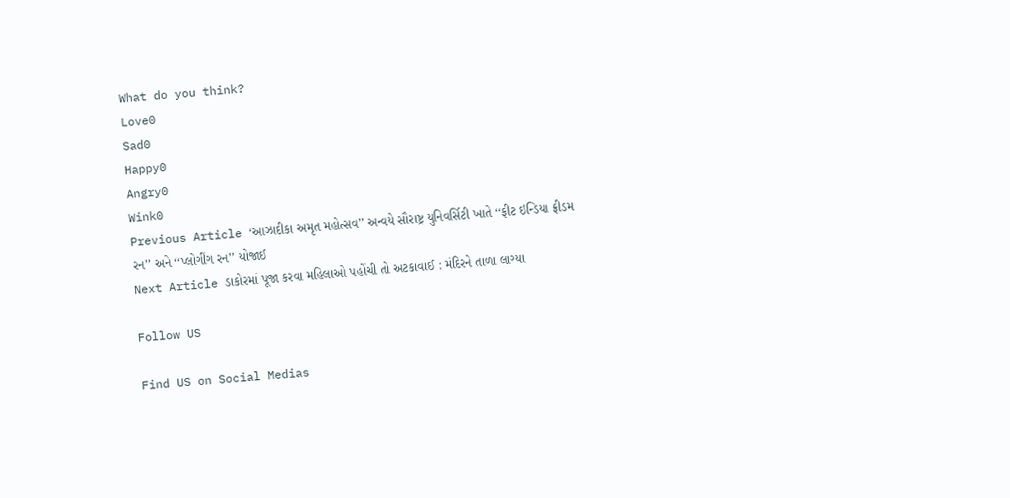What do you think?
Love0
Sad0
Happy0
Angry0
Wink0
Previous Article ‘આઝાદીકા અમૃત મહોત્સવ’’ અન્વયે સૌરાષ્ટ્ર યુનિવર્સિટી ખાતે ‘‘ફીટ ઇન્ડિયા ફ્રીડમ રન’’ અને ‘‘પ્લોગીંગ રન’’ યોજાઈ
Next Article ડાકોરમાં પૂજા કરવા મહિલાઓ પહોંચી તો અટકાવાઈ : મંદિરને તાળા લાગ્યા

Follow US

Find US on Social Medias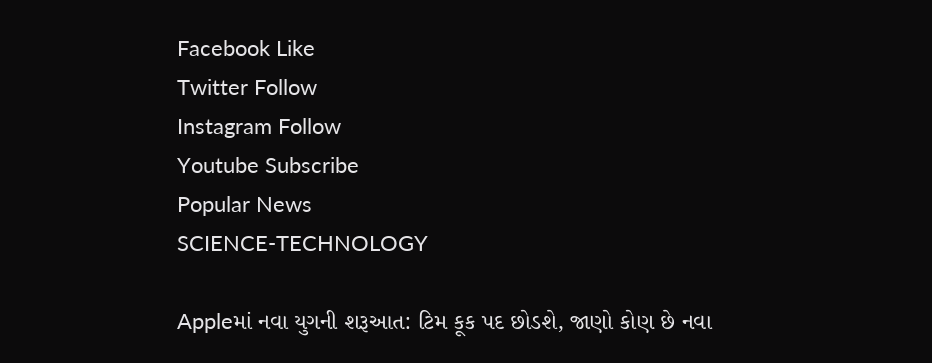Facebook Like
Twitter Follow
Instagram Follow
Youtube Subscribe
Popular News
SCIENCE-TECHNOLOGY

Appleમાં નવા યુગની શરૂઆત: ટિમ કૂક પદ છોડશે, જાણો કોણ છે નવા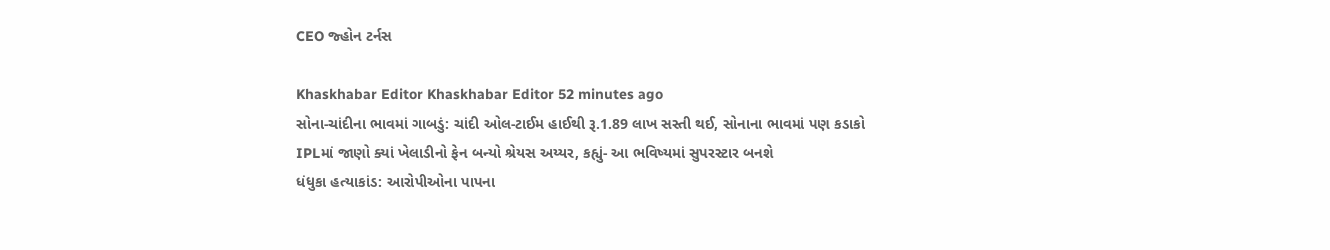CEO જ્હોન ટર્નસ

Khaskhabar Editor Khaskhabar Editor 52 minutes ago
સોના-ચાંદીના ભાવમાં ગાબડું: ચાંદી ઓલ-ટાઈમ હાઈથી રૂ.1.89 લાખ સસ્તી થઈ, સોનાના ભાવમાં પણ કડાકો
IPLમાં જાણો ક્યાં ખેલાડીનો ફેન બન્યો શ્રેયસ અય્યર, કહ્યું- આ ભવિષ્યમાં સુપરસ્ટાર બનશે
ધંધુકા હત્યાકાંડ: આરોપીઓના પાપના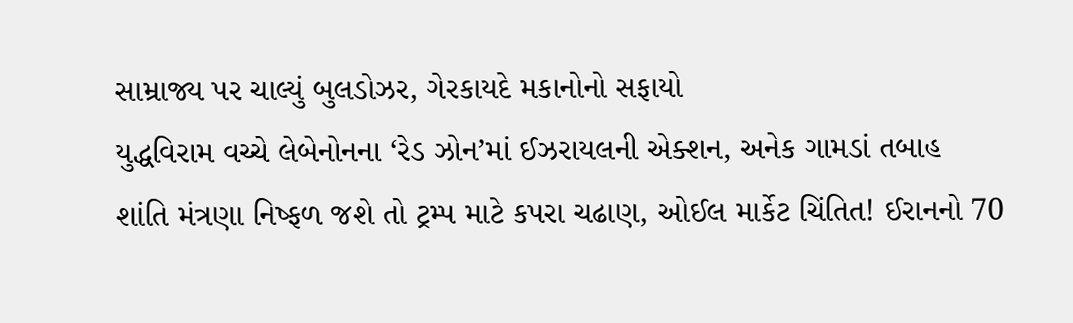સામ્રાજ્ય પર ચાલ્યું બુલડોઝર, ગેરકાયદે મકાનોનો સફાયો
યુદ્ધવિરામ વચ્ચે લેબેનોનના ‘રેડ ઝોન’માં ઈઝરાયલની એક્શન, અનેક ગામડાં તબાહ
શાંતિ મંત્રણા નિષ્ફળ જશે તો ટ્રમ્પ માટે કપરા ચઢાણ, ઓઈલ માર્કેટ ચિંતિત! ઈરાનનો 70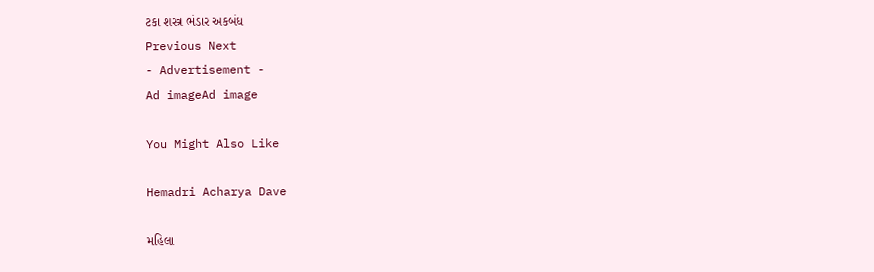ટકા શસ્ત્ર ભંડાર અકબંધ
Previous Next
- Advertisement -
Ad imageAd image

You Might Also Like

Hemadri Acharya Dave

મહિલા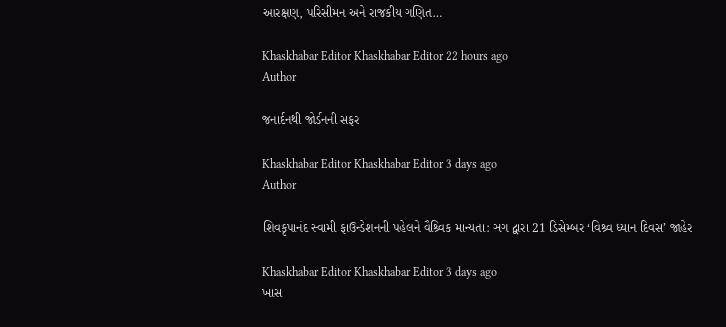આરક્ષણ, પરિસીમન અને રાજકીય ગણિત…

Khaskhabar Editor Khaskhabar Editor 22 hours ago
Author

જનાર્દનથી જોર્ડનની સફર

Khaskhabar Editor Khaskhabar Editor 3 days ago
Author

શિવકૃપાનંદ સ્વામી ફાઉન્ડેશનની પહેલને વૈશ્ર્વિક માન્યતા: ઞગ દ્વારા 21 ડિસેમ્બર ‘વિશ્ર્વ ધ્યાન દિવસ’ જાહેર

Khaskhabar Editor Khaskhabar Editor 3 days ago
ખાસ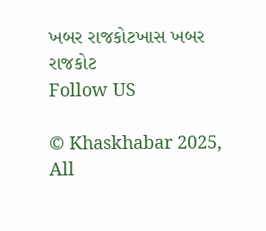ખબર રાજકોટખાસ ખબર રાજકોટ
Follow US

© Khaskhabar 2025, All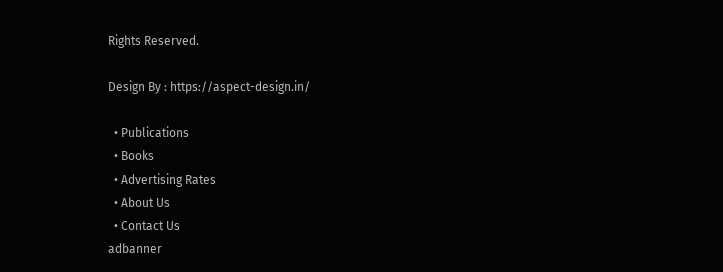Rights Reserved.

Design By : https://aspect-design.in/

  • Publications
  • Books
  • Advertising Rates
  • About Us
  • Contact Us
adbanner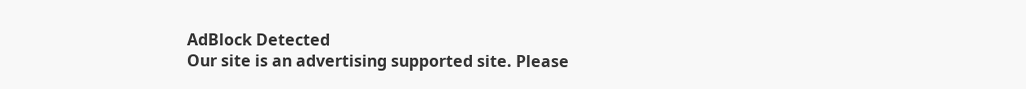AdBlock Detected
Our site is an advertising supported site. Please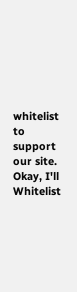whitelist to support our site.
Okay, I'll Whitelist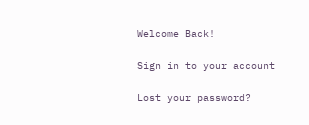Welcome Back!

Sign in to your account

Lost your password?